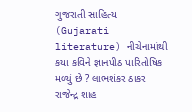ગુજરાતી સાહિત્ય (Gujarati literature) નીચેનામાંથી કયા કવિને જ્ઞાનપીઠ પારિતોષિક મળ્યું છે ? લાભશંકર ઠાકર રાજેન્દ્ર શાહ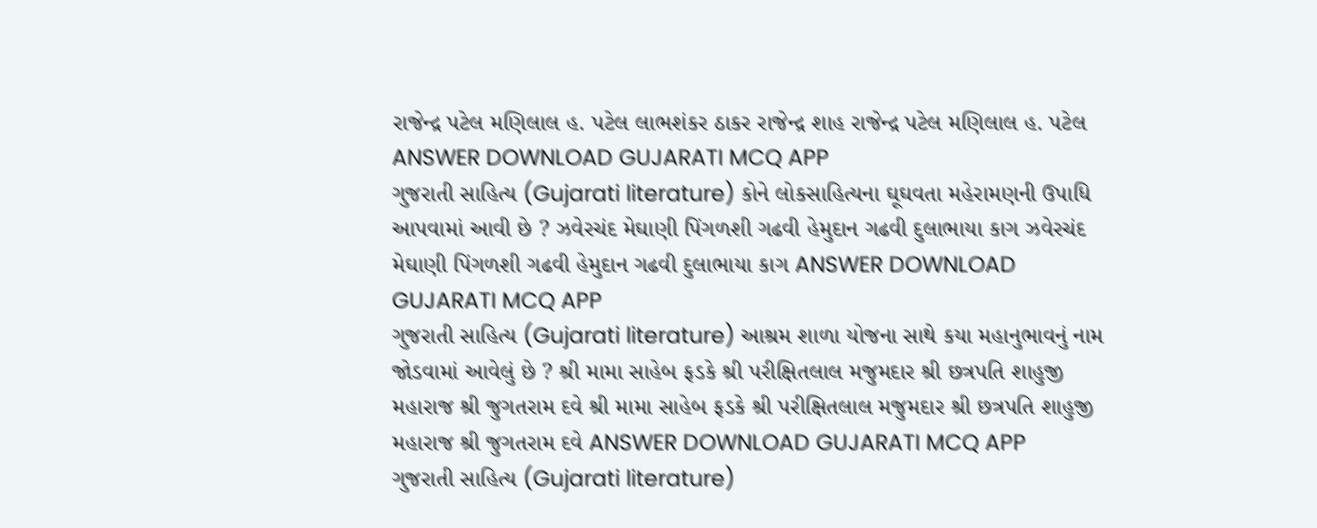રાજેન્દ્ર પટેલ મણિલાલ હ. પટેલ લાભશંકર ઠાકર રાજેન્દ્ર શાહ રાજેન્દ્ર પટેલ મણિલાલ હ. પટેલ ANSWER DOWNLOAD GUJARATI MCQ APP
ગુજરાતી સાહિત્ય (Gujarati literature) કોને લોકસાહિત્યના ઘૂઘવતા મહેરામણની ઉપાધિ આપવામાં આવી છે ? ઝવેરચંદ મેઘાણી પિંગળશી ગઢવી હેમુદાન ગઢવી દુલાભાયા કાગ ઝવેરચંદ મેઘાણી પિંગળશી ગઢવી હેમુદાન ગઢવી દુલાભાયા કાગ ANSWER DOWNLOAD GUJARATI MCQ APP
ગુજરાતી સાહિત્ય (Gujarati literature) આશ્રમ શાળા યોજના સાથે કયા મહાનુભાવનું નામ જોડવામાં આવેલું છે ? શ્રી મામા સાહેબ ફડકે શ્રી પરીક્ષિતલાલ મજુમદાર શ્રી છત્રપતિ શાહુજી મહારાજ શ્રી જુગતરામ દવે શ્રી મામા સાહેબ ફડકે શ્રી પરીક્ષિતલાલ મજુમદાર શ્રી છત્રપતિ શાહુજી મહારાજ શ્રી જુગતરામ દવે ANSWER DOWNLOAD GUJARATI MCQ APP
ગુજરાતી સાહિત્ય (Gujarati literature)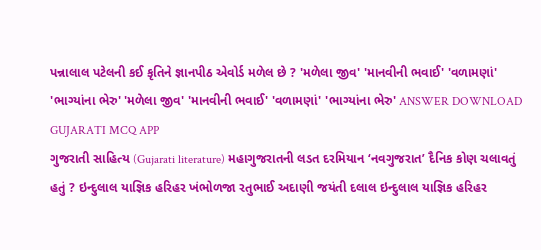પન્નાલાલ પટેલની કઈ કૃતિને જ્ઞાનપીઠ એવોર્ડ મળેલ છે ? 'મળેલા જીવ' 'માનવીની ભવાઈ' 'વળામણાં' 'ભાગ્યાંના ભેરુ' 'મળેલા જીવ' 'માનવીની ભવાઈ' 'વળામણાં' 'ભાગ્યાંના ભેરુ' ANSWER DOWNLOAD GUJARATI MCQ APP
ગુજરાતી સાહિત્ય (Gujarati literature) મહાગુજરાતની લડત દરમિયાન ‘નવગુજરાત’ દૈનિક કોણ ચલાવતું હતું ? ઇન્દુલાલ યાજ્ઞિક હરિહર ખંભોળજા રતુભાઈ અદાણી જયંતી દલાલ ઇન્દુલાલ યાજ્ઞિક હરિહર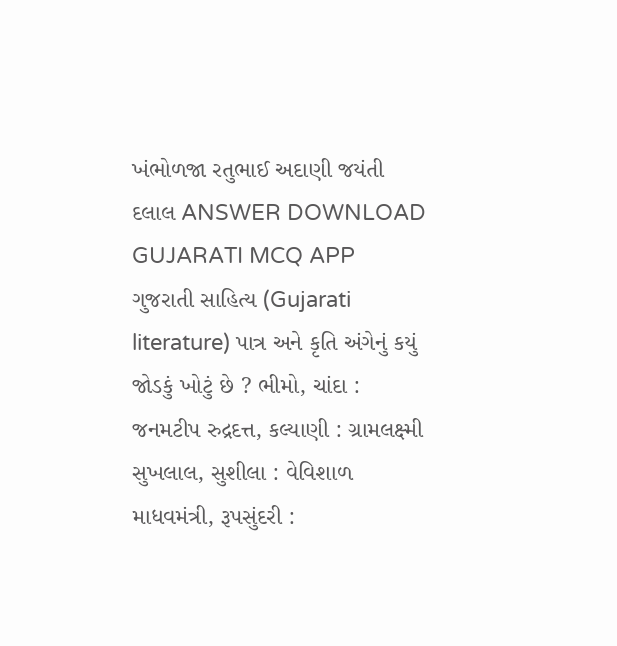ખંભોળજા રતુભાઈ અદાણી જયંતી દલાલ ANSWER DOWNLOAD GUJARATI MCQ APP
ગુજરાતી સાહિત્ય (Gujarati literature) પાત્ર અને કૃતિ અંગેનું કયું જોડકું ખોટું છે ? ભીમો, ચાંદા : જનમટીપ રુદ્રદત્ત, કલ્યાણી : ગ્રામલક્ષ્મી સુખલાલ, સુશીલા : વેવિશાળ માધવમંત્રી, રૂપસુંદરી :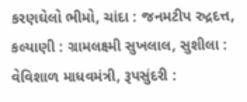કરણઘેલો ભીમો, ચાંદા : જનમટીપ રુદ્રદત્ત, કલ્યાણી : ગ્રામલક્ષ્મી સુખલાલ, સુશીલા : વેવિશાળ માધવમંત્રી, રૂપસુંદરી :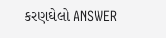કરણઘેલો ANSWER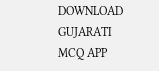DOWNLOAD GUJARATI MCQ APP